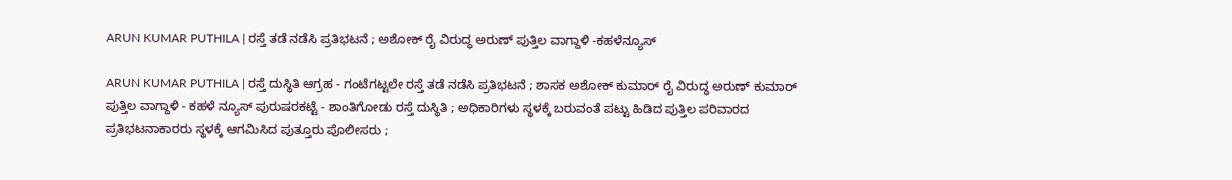ARUN KUMAR PUTHILA | ರಸ್ತೆ ತಡೆ ನಡೆಸಿ ಪ್ರತಿಭಟನೆ ; ಅಶೋಕ್ ರೈ ವಿರುದ್ಧ ಅರುಣ್ ಪುತ್ತಿಲ ವಾಗ್ದಾಳಿ -ಕಹಳೆನ್ಯೂಸ್

ARUN KUMAR PUTHILA | ರಸ್ತೆ ದುಸ್ಥಿತಿ ಆಗ್ರಹ - ಗಂಟೆಗಟ್ಟಲೇ ರಸ್ತೆ ತಡೆ ನಡೆಸಿ ಪ್ರತಿಭಟನೆ ; ಶಾಸಕ ಅಶೋಕ್ ಕುಮಾರ್ ರೈ ವಿರುದ್ಧ ಅರುಣ್ ಕುಮಾರ್ ಪುತ್ತಿಲ ವಾಗ್ದಾಳಿ - ಕಹಳೆ ನ್ಯೂಸ್ ಪುರುಷರಕಟ್ಟೆ - ಶಾಂತಿಗೋಡು ರಸ್ತೆ ದುಸ್ಥಿತಿ ; ಅಧಿಕಾರಿಗಳು ಸ್ಥಳಕ್ಕೆ ಬರುವಂತೆ ಪಟ್ಟು ಹಿಡಿದ ಪುತ್ತಿಲ ಪರಿವಾರದ ಪ್ರತಿಭಟನಾಕಾರರು ಸ್ಥಳಕ್ಕೆ ಆಗಮಿಸಿದ ಪುತ್ತೂರು ಪೊಲೀಸರು ;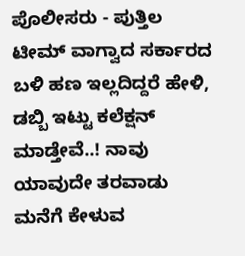ಪೊಲೀಸರು - ಪುತ್ತಿಲ ಟೀಮ್ ವಾಗ್ವಾದ ಸರ್ಕಾರದ ಬಳಿ ಹಣ ಇಲ್ಲದಿದ್ದರೆ ಹೇಳಿ, ಡಬ್ಬಿ ಇಟ್ಟು ಕಲೆಕ್ಷನ್ ಮಾಡ್ತೇವೆ..! ನಾವು ಯಾವುದೇ ತರವಾಡು ಮನೆಗೆ ಕೇಳುವ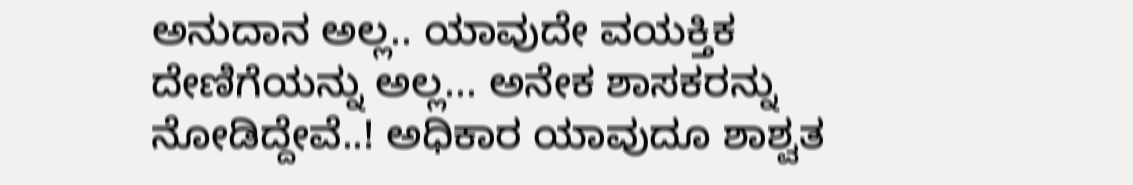ಅನುದಾನ ಅಲ್ಲ.. ಯಾವುದೇ ವಯಕ್ತಿಕ ದೇಣಿಗೆಯನ್ನು ಅಲ್ಲ... ಅನೇಕ ಶಾಸಕರನ್ನು ನೋಡಿದ್ದೇವೆ..! ಅಧಿಕಾರ ಯಾವುದೂ ಶಾಶ್ವತ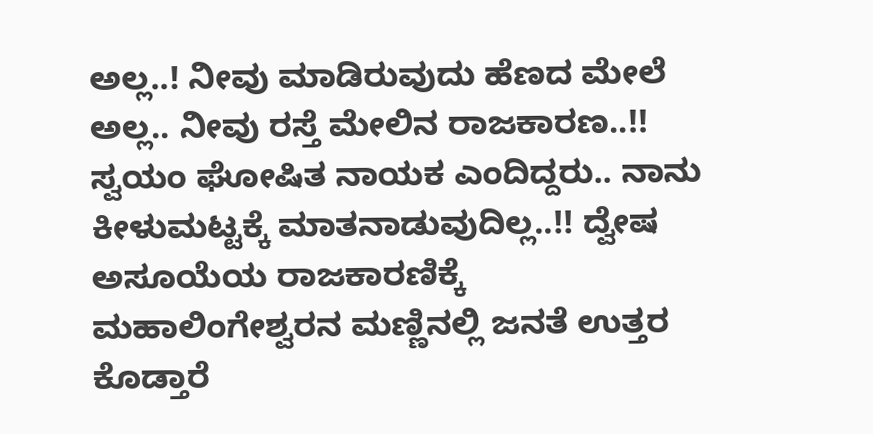ಅಲ್ಲ..! ನೀವು ಮಾಡಿರುವುದು ಹೆಣದ ಮೇಲೆ ಅಲ್ಲ.. ನೀವು ರಸ್ತೆ ಮೇಲಿನ ರಾಜಕಾರಣ..!! ಸ್ವಯಂ ಘೋಷಿತ ನಾಯಕ ಎಂದಿದ್ದರು.. ನಾನು ಕೀಳುಮಟ್ಟಕ್ಕೆ ಮಾತನಾಡುವುದಿಲ್ಲ..!! ದ್ವೇಷ ಅಸೂಯೆಯ ರಾಜಕಾರಣಿಕ್ಕೆ ಮಹಾಲಿಂಗೇಶ್ವರನ‌ ಮಣ್ಣಿನಲ್ಲಿ ಜನತೆ ಉತ್ತರ ಕೊಡ್ತಾರೆ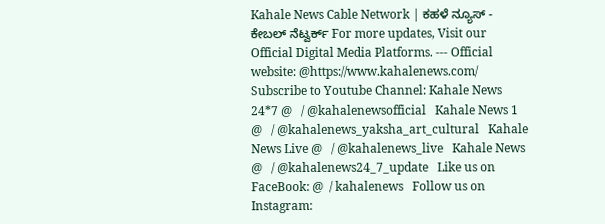Kahale News Cable Network | ಕಹಳೆ ನ್ಯೂಸ್ - ಕೇಬಲ್ ನೆಟ್ವರ್ಕ್ For more updates, Visit our Official Digital Media Platforms. --- Official website: @https://www.kahalenews.com/ Subscribe to Youtube Channel: Kahale News 24*7 @   / @kahalenewsofficial   Kahale News 1 @   / @kahalenews_yaksha_art_cultural   Kahale News Live @   / @kahalenews_live   Kahale News @   / @kahalenews24_7_update   Like us on FaceBook: @  / kahalenews   Follow us on Instagram: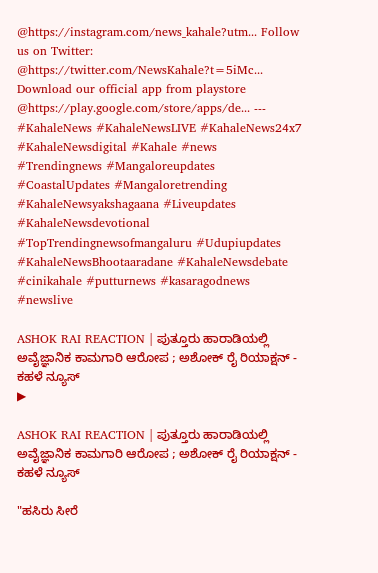@https://instagram.com/news_kahale?utm... Follow us on Twitter: @https://twitter.com/NewsKahale?t=5iMc... Download our official app from playstore @https://play.google.com/store/apps/de... --- #KahaleNews #KahaleNewsLIVE #KahaleNews24x7 #KahaleNewsdigital #Kahale #news #Trendingnews #Mangaloreupdates #CoastalUpdates #Mangaloretrending #KahaleNewsyakshagaana #Liveupdates #KahaleNewsdevotional #TopTrendingnewsofmangaluru #Udupiupdates #KahaleNewsBhootaaradane #KahaleNewsdebate #cinikahale #putturnews #kasaragodnews #newslive

ASHOK RAI REACTION | ಪುತ್ತೂರು ಹಾರಾಡಿಯಲ್ಲಿ ಅವೈಜ್ಞಾನಿಕ ಕಾಮಗಾರಿ ಆರೋಪ ; ಅಶೋಕ್ ರೈ ರಿಯಾಕ್ಷನ್ - ಕಹಳೆ ನ್ಯೂಸ್
▶

ASHOK RAI REACTION | ಪುತ್ತೂರು ಹಾರಾಡಿಯಲ್ಲಿ ಅವೈಜ್ಞಾನಿಕ ಕಾಮಗಾರಿ ಆರೋಪ ; ಅಶೋಕ್ ರೈ ರಿಯಾಕ್ಷನ್ - ಕಹಳೆ ನ್ಯೂಸ್

"ಹಸಿರು ಸೀರೆ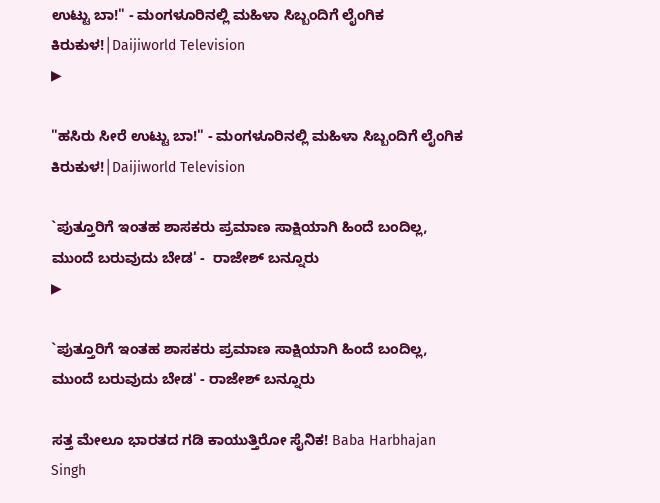ಉಟ್ಟು ಬಾ!" - ಮಂಗಳೂರಿನಲ್ಲಿ ಮಹಿಳಾ ಸಿಬ್ಬಂದಿಗೆ ಲೈಂಗಿಕ ಕಿರುಕುಳ!│Daijiworld Television
▶

"ಹಸಿರು ಸೀರೆ ಉಟ್ಟು ಬಾ!" - ಮಂಗಳೂರಿನಲ್ಲಿ ಮಹಿಳಾ ಸಿಬ್ಬಂದಿಗೆ ಲೈಂಗಿಕ ಕಿರುಕುಳ!│Daijiworld Television

`ಪುತ್ತೂರಿಗೆ ಇಂತಹ ಶಾಸಕರು ಪ್ರಮಾಣ ಸಾಕ್ಷಿಯಾಗಿ ಹಿಂದೆ ಬಂದಿಲ್ಲ, ಮುಂದೆ ಬರುವುದು ಬೇಡ' -  ರಾಜೇಶ್ ಬನ್ನೂರು
▶

`ಪುತ್ತೂರಿಗೆ ಇಂತಹ ಶಾಸಕರು ಪ್ರಮಾಣ ಸಾಕ್ಷಿಯಾಗಿ ಹಿಂದೆ ಬಂದಿಲ್ಲ, ಮುಂದೆ ಬರುವುದು ಬೇಡ' - ರಾಜೇಶ್ ಬನ್ನೂರು

ಸತ್ತ ಮೇಲೂ ಭಾರತದ ಗಡಿ ಕಾಯುತ್ತಿರೋ ಸೈನಿಕ! Baba Harbhajan Singh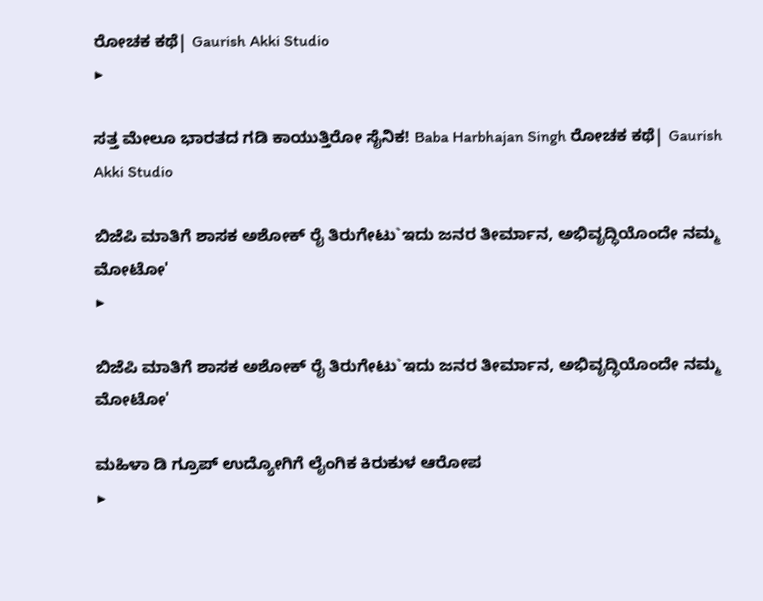ರೋಚಕ ಕಥೆ| Gaurish Akki Studio
▶

ಸತ್ತ ಮೇಲೂ ಭಾರತದ ಗಡಿ ಕಾಯುತ್ತಿರೋ ಸೈನಿಕ! Baba Harbhajan Singh ರೋಚಕ ಕಥೆ| Gaurish Akki Studio

ಬಿಜೆಪಿ ಮಾತಿಗೆ ಶಾಸಕ ಅಶೋಕ್ ರೈ ತಿರುಗೇಟು`ಇದು ಜನರ ತೀರ್ಮಾನ, ಅಭಿವೃದ್ಧಿಯೊಂದೇ ನಮ್ಮ ಮೋಟೋ'
▶

ಬಿಜೆಪಿ ಮಾತಿಗೆ ಶಾಸಕ ಅಶೋಕ್ ರೈ ತಿರುಗೇಟು`ಇದು ಜನರ ತೀರ್ಮಾನ, ಅಭಿವೃದ್ಧಿಯೊಂದೇ ನಮ್ಮ ಮೋಟೋ'

ಮಹಿಳಾ ಡಿ ಗ್ರೂಪ್ ಉದ್ಯೋಗಿಗೆ ಲೈಂಗಿಕ ಕಿರುಕುಳ ಆರೋಪ
▶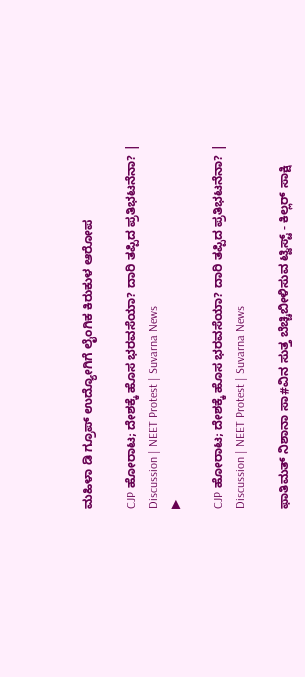ಮಹಿಳಾ ಡಿ ಗ್ರೂಪ್ ಉದ್ಯೋಗಿಗೆ ಲೈಂಗಿಕ ಕಿರುಕುಳ ಆರೋಪ

CJP ಹೋರಾಟ; ದೇಶಕ್ಕೆ ಹೊಸ ಭರವಸೆಯಾ? ದಾರಿ ತಪ್ಪಿದ ಪ್ರತಿಭಟನೆನಾ? | Discussion | NEET Protest | Suvarna News
▶

CJP ಹೋರಾಟ; ದೇಶಕ್ಕೆ ಹೊಸ ಭರವಸೆಯಾ? ದಾರಿ ತಪ್ಪಿದ ಪ್ರತಿಭಟನೆನಾ? | Discussion | NEET Protest | Suvarna News

ಫಾತಿಮತ್ ನಿಶಾನಾ ಸಾ#ವಿನ ಸುತ್ತ ಬೆಚ್ಚಿಬೀಳಿಸುವ ಟ್ವಿಸ್ಟ್ - ಕಿಲ್ಲರ್ ಸಾಕ್ಷಿ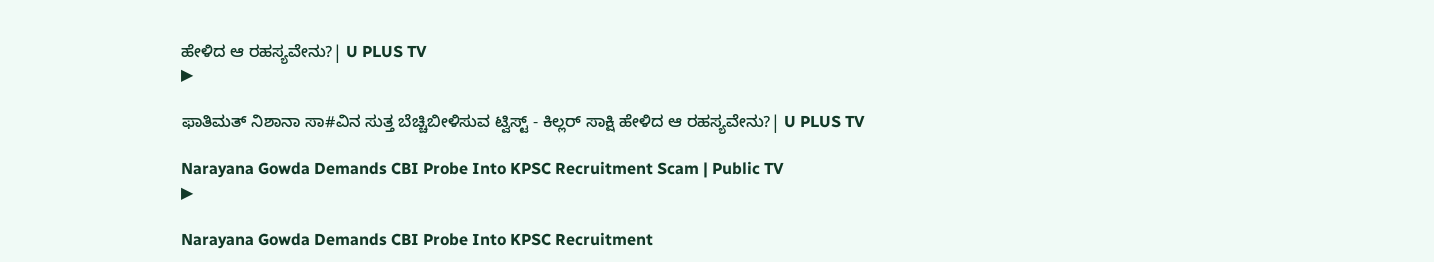ಹೇಳಿದ ಆ ರಹಸ್ಯವೇನು?| U PLUS TV
▶

ಫಾತಿಮತ್ ನಿಶಾನಾ ಸಾ#ವಿನ ಸುತ್ತ ಬೆಚ್ಚಿಬೀಳಿಸುವ ಟ್ವಿಸ್ಟ್ - ಕಿಲ್ಲರ್ ಸಾಕ್ಷಿ ಹೇಳಿದ ಆ ರಹಸ್ಯವೇನು?| U PLUS TV

Narayana Gowda Demands CBI Probe Into KPSC Recruitment Scam | Public TV
▶

Narayana Gowda Demands CBI Probe Into KPSC Recruitment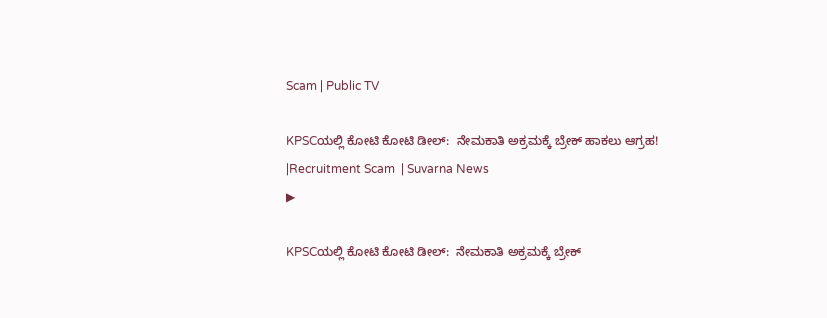Scam | Public TV

KPSCಯಲ್ಲಿ ಕೋಟಿ ಕೋಟಿ ಡೀಲ್:  ನೇಮಕಾತಿ ಅಕ್ರಮಕ್ಕೆ ಬ್ರೇಕ್ ಹಾಕಲು ಆಗ್ರಹ! |Recruitment Scam  | Suvarna News
▶

KPSCಯಲ್ಲಿ ಕೋಟಿ ಕೋಟಿ ಡೀಲ್:  ನೇಮಕಾತಿ ಅಕ್ರಮಕ್ಕೆ ಬ್ರೇಕ್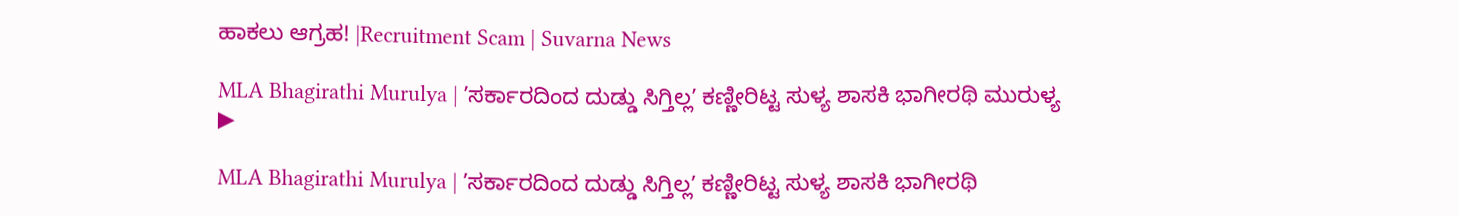ಹಾಕಲು ಆಗ್ರಹ! |Recruitment Scam | Suvarna News

MLA Bhagirathi Murulya | ʼಸರ್ಕಾರದಿಂದ ದುಡ್ಡು ಸಿಗ್ತಿಲ್ಲʼ ಕಣ್ಣೀರಿಟ್ಟ ಸುಳ್ಯ ಶಾಸಕಿ ಭಾಗೀರಥಿ ಮುರುಳ್ಯ
▶

MLA Bhagirathi Murulya | ʼಸರ್ಕಾರದಿಂದ ದುಡ್ಡು ಸಿಗ್ತಿಲ್ಲʼ ಕಣ್ಣೀರಿಟ್ಟ ಸುಳ್ಯ ಶಾಸಕಿ ಭಾಗೀರಥಿ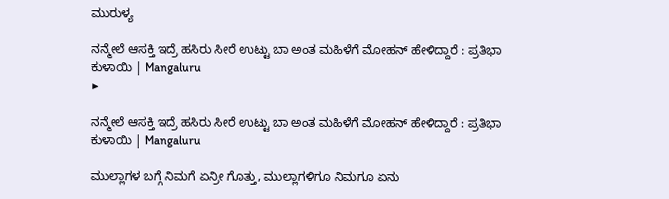ಮುರುಳ್ಯ

ನನ್ಮೇಲೆ ಆಸಕ್ತಿ ಇದ್ರೆ ಹಸಿರು ಸೀರೆ ಉಟ್ಟು ಬಾ ಅಂತ ಮಹಿಳೆಗೆ ಮೋಹನ್ ಹೇಳಿದ್ದಾರೆ : ಪ್ರತಿಭಾ ಕುಳಾಯಿ | Mangaluru
▶

ನನ್ಮೇಲೆ ಆಸಕ್ತಿ ಇದ್ರೆ ಹಸಿರು ಸೀರೆ ಉಟ್ಟು ಬಾ ಅಂತ ಮಹಿಳೆಗೆ ಮೋಹನ್ ಹೇಳಿದ್ದಾರೆ : ಪ್ರತಿಭಾ ಕುಳಾಯಿ | Mangaluru

ಮುಲ್ಲಾಗಳ ಬಗ್ಗೆ ನಿಮಗೆ ಏನ್ರೀ ಗೊತ್ತು, ಮುಲ್ಲಾಗಳಿಗೂ ನಿಮಗೂ ಏನು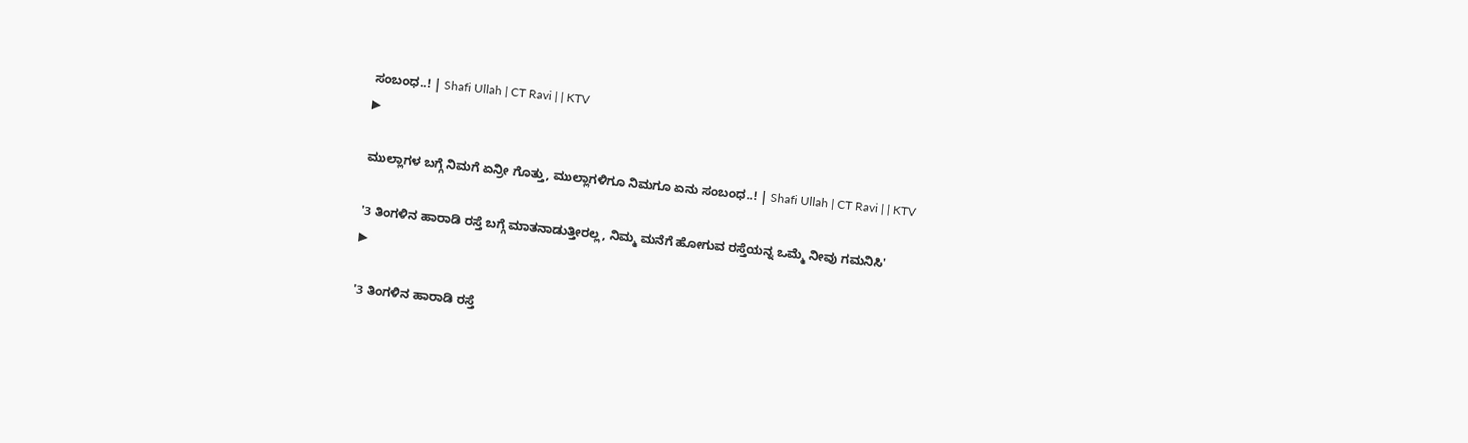ಸಂಬಂಧ..! | Shafi Ullah | CT Ravi | | KTV
▶

ಮುಲ್ಲಾಗಳ ಬಗ್ಗೆ ನಿಮಗೆ ಏನ್ರೀ ಗೊತ್ತು, ಮುಲ್ಲಾಗಳಿಗೂ ನಿಮಗೂ ಏನು ಸಂಬಂಧ..! | Shafi Ullah | CT Ravi | | KTV

'3 ತಿಂಗಳಿನ ಹಾರಾಡಿ ರಸ್ತೆ ಬಗ್ಗೆ ಮಾತನಾಡುತ್ತೀರಲ್ಲ, ನಿಮ್ಮ ಮನೆಗೆ ಹೋಗುವ ರಸ್ತೆಯನ್ನ ಒಮ್ಮೆ ನೀವು ಗಮನಿಸಿ'
▶

'3 ತಿಂಗಳಿನ ಹಾರಾಡಿ ರಸ್ತೆ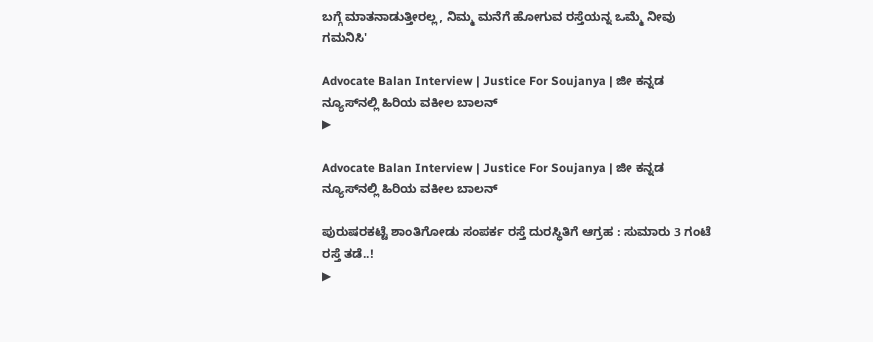ಬಗ್ಗೆ ಮಾತನಾಡುತ್ತೀರಲ್ಲ, ನಿಮ್ಮ ಮನೆಗೆ ಹೋಗುವ ರಸ್ತೆಯನ್ನ ಒಮ್ಮೆ ನೀವು ಗಮನಿಸಿ'

Advocate Balan Interview | Justice For Soujanya | ಜೀ ಕನ್ನಡ ನ್ಯೂಸ್‌ನಲ್ಲಿ ಹಿರಿಯ ವಕೀಲ ಬಾಲನ್‌
▶

Advocate Balan Interview | Justice For Soujanya | ಜೀ ಕನ್ನಡ ನ್ಯೂಸ್‌ನಲ್ಲಿ ಹಿರಿಯ ವಕೀಲ ಬಾಲನ್‌

ಪುರುಷರಕಟ್ಟೆ ಶಾಂತಿಗೋಡು ಸಂಪರ್ಕ ರಸ್ತೆ ದುರಸ್ಧಿತಿಗೆ ಆಗ್ರಹ : ಸುಮಾರು 3 ಗಂಟೆ ರಸ್ತೆ ತಡೆ..!
▶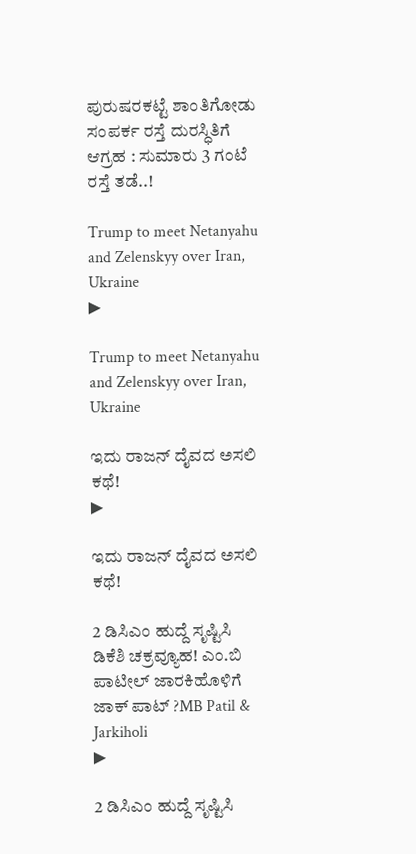ಪುರುಷರಕಟ್ಟೆ ಶಾಂತಿಗೋಡು ಸಂಪರ್ಕ ರಸ್ತೆ ದುರಸ್ಧಿತಿಗೆ ಆಗ್ರಹ : ಸುಮಾರು 3 ಗಂಟೆ ರಸ್ತೆ ತಡೆ..!

Trump to meet Netanyahu and Zelenskyy over Iran, Ukraine
▶

Trump to meet Netanyahu and Zelenskyy over Iran, Ukraine

ಇದು ರಾಜನ್ ದೈವದ ಅಸಲಿ ಕಥೆ!
▶

ಇದು ರಾಜನ್ ದೈವದ ಅಸಲಿ ಕಥೆ!

2 ಡಿಸಿಎಂ ಹುದ್ದೆ ಸೃಷ್ಟಿಸಿ ಡಿಕೆಶಿ ಚಕ್ರವ್ಯೂಹ! ಎಂ.ಬಿ ಪಾಟೀಲ್ ಜಾರಕಿಹೊಳಿಗೆ ಜಾಕ್ ಪಾಟ್ ?MB Patil & Jarkiholi
▶

2 ಡಿಸಿಎಂ ಹುದ್ದೆ ಸೃಷ್ಟಿಸಿ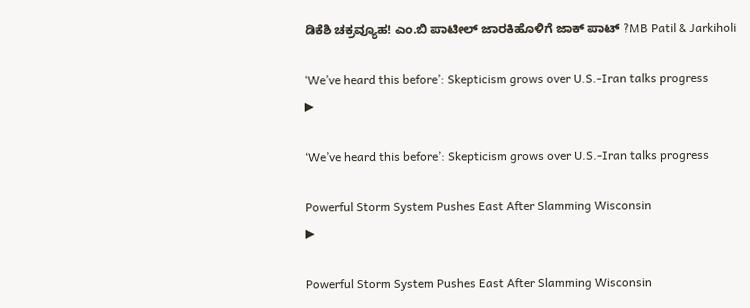ಡಿಕೆಶಿ ಚಕ್ರವ್ಯೂಹ! ಎಂ.ಬಿ ಪಾಟೀಲ್ ಜಾರಕಿಹೊಳಿಗೆ ಜಾಕ್ ಪಾಟ್ ?MB Patil & Jarkiholi

‘We’ve heard this before’: Skepticism grows over U.S.-Iran talks progress
▶

‘We’ve heard this before’: Skepticism grows over U.S.-Iran talks progress

Powerful Storm System Pushes East After Slamming Wisconsin
▶

Powerful Storm System Pushes East After Slamming Wisconsin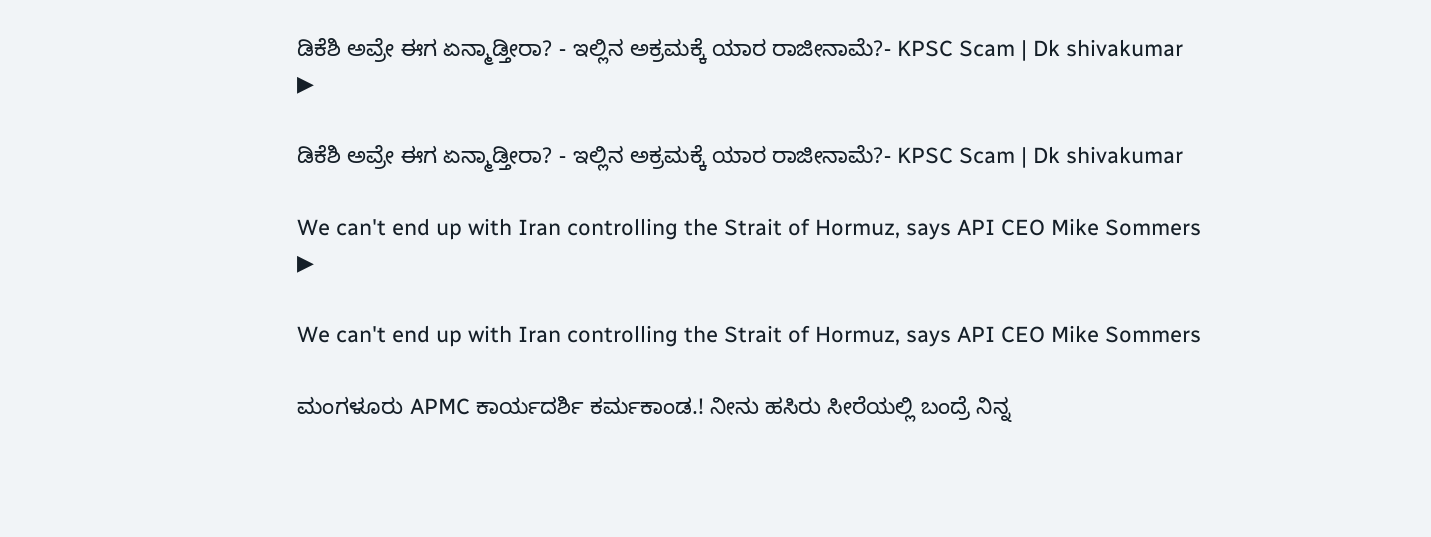ಡಿಕೆಶಿ ಅವ್ರೇ ಈಗ ಏನ್ಮಾಡ್ತೀರಾ? - ಇಲ್ಲಿನ ಅಕ್ರಮಕ್ಕೆ ಯಾರ ರಾಜೀನಾಮೆ?- KPSC Scam | Dk shivakumar
▶

ಡಿಕೆಶಿ ಅವ್ರೇ ಈಗ ಏನ್ಮಾಡ್ತೀರಾ? - ಇಲ್ಲಿನ ಅಕ್ರಮಕ್ಕೆ ಯಾರ ರಾಜೀನಾಮೆ?- KPSC Scam | Dk shivakumar

We can't end up with Iran controlling the Strait of Hormuz, says API CEO Mike Sommers
▶

We can't end up with Iran controlling the Strait of Hormuz, says API CEO Mike Sommers

ಮಂಗಳೂರು APMC ಕಾರ್ಯದರ್ಶಿ ಕರ್ಮಕಾಂಡ.! ನೀನು ಹಸಿರು ಸೀರೆಯಲ್ಲಿ ಬಂದ್ರೆ ನಿನ್ನ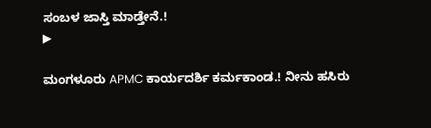ಸಂಬಳ ಜಾಸ್ತಿ ಮಾಡ್ತೇನೆ.!
▶

ಮಂಗಳೂರು APMC ಕಾರ್ಯದರ್ಶಿ ಕರ್ಮಕಾಂಡ.! ನೀನು ಹಸಿರು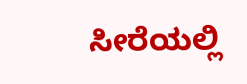ಸೀರೆಯಲ್ಲಿ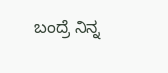ಬಂದ್ರೆ ನಿನ್ನ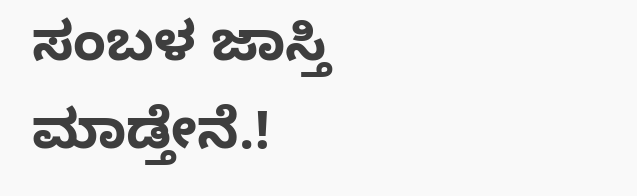ಸಂಬಳ ಜಾಸ್ತಿ ಮಾಡ್ತೇನೆ.!